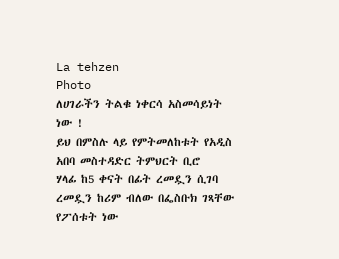La tehzen
Photo
ለሀገራችን ትልቁ ነቀርሳ አስመሳይነት ነው !
ይህ በምስሉ ላይ የምትመለከቱት የአዲስ አበባ መስተዳድር ትምህርት ቢሮ
ሃላፊ ከ5 ቀናት በፊት ረመዷን ሲገባ ረመዷን ከሪም ብለው በፌስቡክ ገጻቸው
የፖሰቱት ነው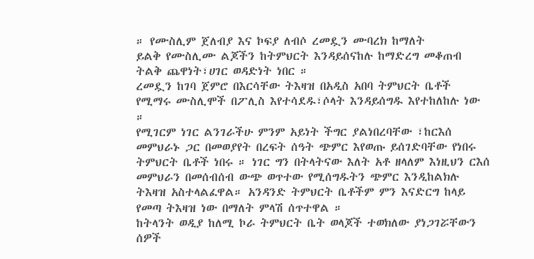። የሙስሊም ጀለብያ እና ኮፍያ ለብሶ ረመዷን ሙባረክ ከማለት
ይልቅ የሙስሊሙ ልጆችን ከትምህርት እንዳይሰናከሉ ከማድረግ መቆጠብ
ትልቅ ጨዋነት፣ሀገር ወዳድነት ነበር ።
ረመዷን ከገባ ጀምሮ በእርሳቸው ትእዛዝ በአዲስ አበባ ትምህርት ቤቶች
የሚማሩ ሙስሊሞች በፖሊስ እየተሳደዱ፣ሶላት እንዳይሰግዱ እየተከለከሉ ነው
።
የሚገርም ነገር ልንገራችሁ ምንም አይነት ችግር ያልነበረባቸው ፣ከርእሰ
መምህራኑ ጋር በመወያየት በረፍት ሰዓት ጭምር እየወጡ ይሰገድባቸው የነበሩ
ትምህርት ቤቶች ነበሩ ። ነገር ግን በትላትናው እለት አቶ ዘላለም እነዚህን ርእሰ
መምህራን በመሰብሰብ ውጭ ወጥተው የሚሰግዱትን ጭምር እንዲከልክሉ
ትእዛዝ አስተላልፈዋል። አንዳንድ ትምህርት ቤቶችም ምን እናድርግ ከላይ
የመጣ ትእዛዝ ነው በማለት ምላሽ ሰጥተዋል ።
ከትላንት ወዲያ ከለሚ ኮራ ትምህርት ቤት ወላጆች ተወክለው ያነጋገሯቸውን
ሰዎች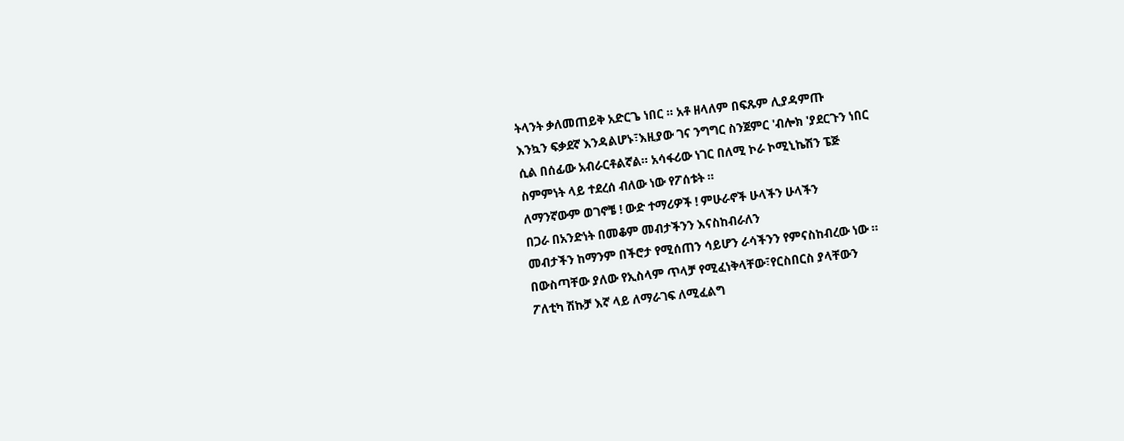ትላንት ቃለመጠይቅ አድርጌ ነበር ። አቶ ዘላለም በፍጹም ሊያዳምጡ
እንኳን ፍቃደኛ እንዳልሆኑ፣እዚያው ገና ንግግር ስንጀምር 'ብሎክ 'ያደርጉን ነበር
ሲል በሰፊው አብራርቶልኛል። አሳፋሪው ነገር በለሚ ኮራ ኮሚኒኬሽን ፔጅ
ስምምነት ላይ ተደረሰ ብለው ነው የፖሰቱት ።
ለማንኛውም ወገኖቼ ! ውድ ተማሪዎች ! ምሁራኖች ሁላችን ሁላችን
በጋራ በአንድነት በመቆም መብታችንን እናስከብራለን
መብታችን ከማንም በችሮታ የሚሰጠን ሳይሆን ራሳችንን የምናስከብረው ነው ።
በውስጣቸው ያለው የኢስላም ጥላቻ የሚፈነቅላቸው፣የርስበርስ ያላቸውን
ፖለቲካ ሽኩቻ እኛ ላይ ለማራገፍ ለሚፈልግ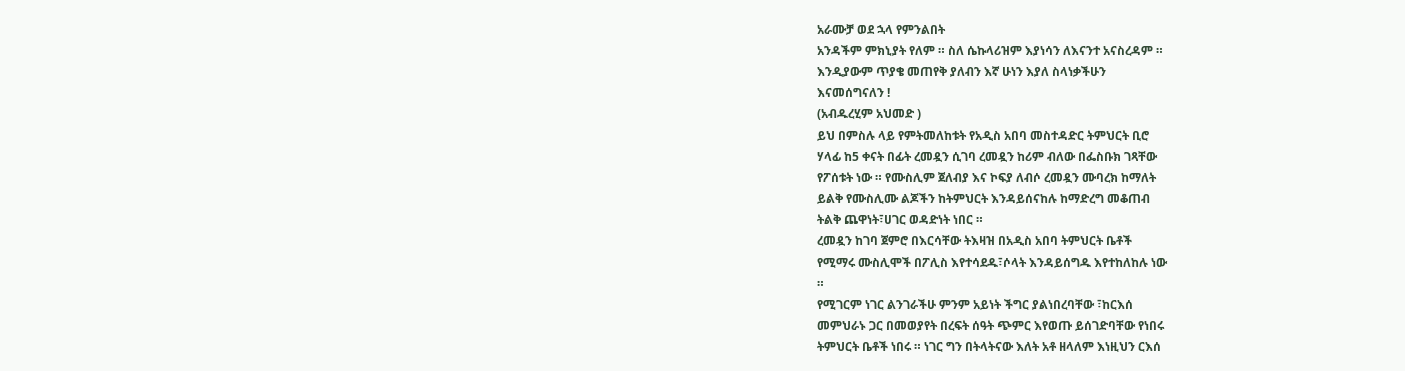አራሙቻ ወደ ኋላ የምንልበት
አንዳችም ምክኒያት የለም ። ስለ ሴኩላሪዝም እያነሳን ለእናንተ አናስረዳም ።
እንዲያውም ጥያቄ መጠየቅ ያለብን እኛ ሁነን እያለ ስላነቃችሁን
እናመሰግናለን !
(አብዱረሂም አህመድ )
ይህ በምስሉ ላይ የምትመለከቱት የአዲስ አበባ መስተዳድር ትምህርት ቢሮ
ሃላፊ ከ5 ቀናት በፊት ረመዷን ሲገባ ረመዷን ከሪም ብለው በፌስቡክ ገጻቸው
የፖሰቱት ነው ። የሙስሊም ጀለብያ እና ኮፍያ ለብሶ ረመዷን ሙባረክ ከማለት
ይልቅ የሙስሊሙ ልጆችን ከትምህርት እንዳይሰናከሉ ከማድረግ መቆጠብ
ትልቅ ጨዋነት፣ሀገር ወዳድነት ነበር ።
ረመዷን ከገባ ጀምሮ በእርሳቸው ትእዛዝ በአዲስ አበባ ትምህርት ቤቶች
የሚማሩ ሙስሊሞች በፖሊስ እየተሳደዱ፣ሶላት እንዳይሰግዱ እየተከለከሉ ነው
።
የሚገርም ነገር ልንገራችሁ ምንም አይነት ችግር ያልነበረባቸው ፣ከርእሰ
መምህራኑ ጋር በመወያየት በረፍት ሰዓት ጭምር እየወጡ ይሰገድባቸው የነበሩ
ትምህርት ቤቶች ነበሩ ። ነገር ግን በትላትናው እለት አቶ ዘላለም እነዚህን ርእሰ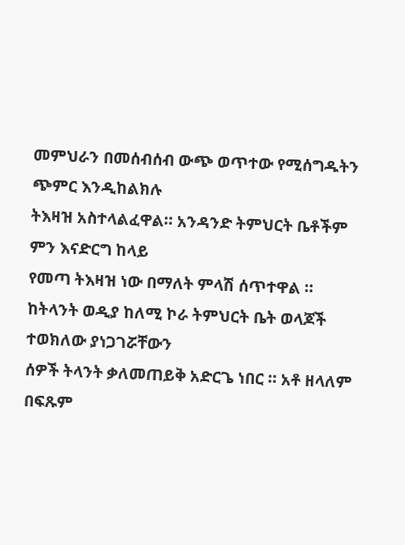መምህራን በመሰብሰብ ውጭ ወጥተው የሚሰግዱትን ጭምር እንዲከልክሉ
ትእዛዝ አስተላልፈዋል። አንዳንድ ትምህርት ቤቶችም ምን እናድርግ ከላይ
የመጣ ትእዛዝ ነው በማለት ምላሽ ሰጥተዋል ።
ከትላንት ወዲያ ከለሚ ኮራ ትምህርት ቤት ወላጆች ተወክለው ያነጋገሯቸውን
ሰዎች ትላንት ቃለመጠይቅ አድርጌ ነበር ። አቶ ዘላለም በፍጹም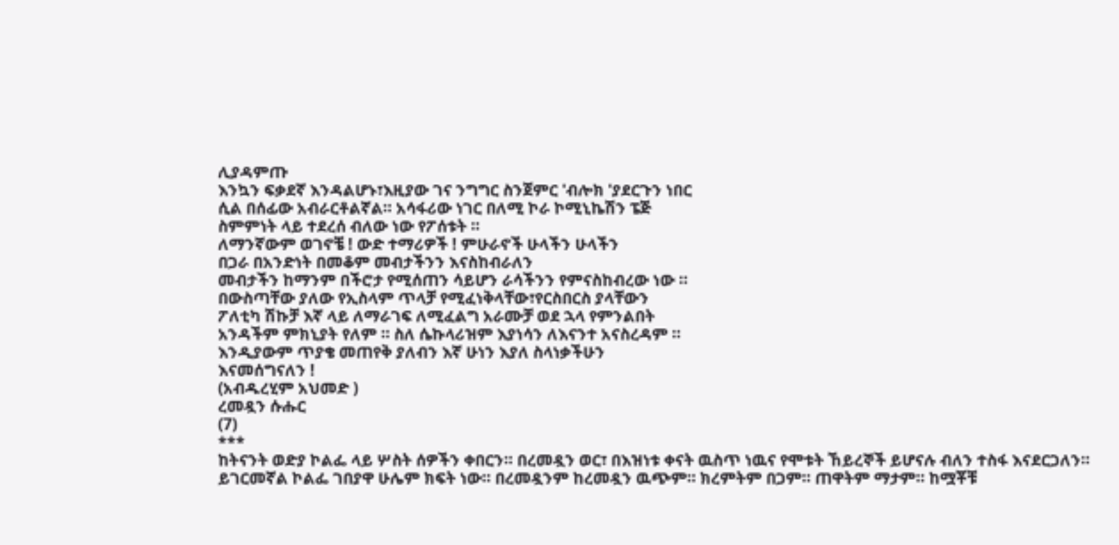ሊያዳምጡ
እንኳን ፍቃደኛ እንዳልሆኑ፣እዚያው ገና ንግግር ስንጀምር 'ብሎክ 'ያደርጉን ነበር
ሲል በሰፊው አብራርቶልኛል። አሳፋሪው ነገር በለሚ ኮራ ኮሚኒኬሽን ፔጅ
ስምምነት ላይ ተደረሰ ብለው ነው የፖሰቱት ።
ለማንኛውም ወገኖቼ ! ውድ ተማሪዎች ! ምሁራኖች ሁላችን ሁላችን
በጋራ በአንድነት በመቆም መብታችንን እናስከብራለን
መብታችን ከማንም በችሮታ የሚሰጠን ሳይሆን ራሳችንን የምናስከብረው ነው ።
በውስጣቸው ያለው የኢስላም ጥላቻ የሚፈነቅላቸው፣የርስበርስ ያላቸውን
ፖለቲካ ሽኩቻ እኛ ላይ ለማራገፍ ለሚፈልግ አራሙቻ ወደ ኋላ የምንልበት
አንዳችም ምክኒያት የለም ። ስለ ሴኩላሪዝም እያነሳን ለእናንተ አናስረዳም ።
እንዲያውም ጥያቄ መጠየቅ ያለብን እኛ ሁነን እያለ ስላነቃችሁን
እናመሰግናለን !
(አብዱረሂም አህመድ )
ረመዷን ሱሑር
(7)
***
ከትናንት ወድያ ኮልፌ ላይ ሦስት ሰዎችን ቀበርን። በረመዷን ወር፣ በእዝነቱ ቀናት ዉስጥ ነዉና የሞቱት ኸይረኞች ይሆናሉ ብለን ተስፋ እናደርጋለን።
ይገርመኛል ኮልፌ ገበያዋ ሁሌም ክፍት ነው። በረመዷንም ከረመዷን ዉጭም። ክረምትም በጋም። ጠዋትም ማታም። ከሟቾቹ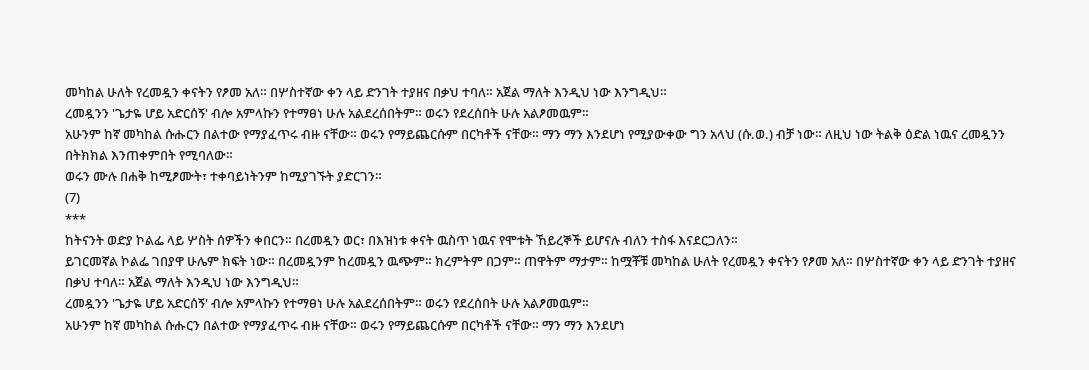መካከል ሁለት የረመዷን ቀናትን የፆመ አለ። በሦስተኛው ቀን ላይ ድንገት ተያዘና በቃህ ተባለ። አጀል ማለት እንዲህ ነው እንግዲህ።
ረመዷንን 'ጌታዬ ሆይ አድርሰኝ' ብሎ አምላኩን የተማፀነ ሁሉ አልደረሰበትም። ወሩን የደረሰበት ሁሉ አልፆመዉም።
አሁንም ከኛ መካከል ሱሑርን በልተው የማያፈጥሩ ብዙ ናቸው። ወሩን የማይጨርሱም በርካቶች ናቸው። ማን ማን እንደሆነ የሚያውቀው ግን አላህ (ሱ.ወ.) ብቻ ነው። ለዚህ ነው ትልቅ ዕድል ነዉና ረመዷንን በትክክል እንጠቀምበት የሚባለው።
ወሩን ሙሉ በሐቅ ከሚፆሙት፣ ተቀባይነትንም ከሚያገኙት ያድርገን።
(7)
***
ከትናንት ወድያ ኮልፌ ላይ ሦስት ሰዎችን ቀበርን። በረመዷን ወር፣ በእዝነቱ ቀናት ዉስጥ ነዉና የሞቱት ኸይረኞች ይሆናሉ ብለን ተስፋ እናደርጋለን።
ይገርመኛል ኮልፌ ገበያዋ ሁሌም ክፍት ነው። በረመዷንም ከረመዷን ዉጭም። ክረምትም በጋም። ጠዋትም ማታም። ከሟቾቹ መካከል ሁለት የረመዷን ቀናትን የፆመ አለ። በሦስተኛው ቀን ላይ ድንገት ተያዘና በቃህ ተባለ። አጀል ማለት እንዲህ ነው እንግዲህ።
ረመዷንን 'ጌታዬ ሆይ አድርሰኝ' ብሎ አምላኩን የተማፀነ ሁሉ አልደረሰበትም። ወሩን የደረሰበት ሁሉ አልፆመዉም።
አሁንም ከኛ መካከል ሱሑርን በልተው የማያፈጥሩ ብዙ ናቸው። ወሩን የማይጨርሱም በርካቶች ናቸው። ማን ማን እንደሆነ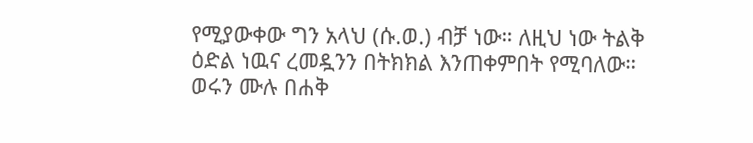የሚያውቀው ግን አላህ (ሱ.ወ.) ብቻ ነው። ለዚህ ነው ትልቅ ዕድል ነዉና ረመዷንን በትክክል እንጠቀምበት የሚባለው።
ወሩን ሙሉ በሐቅ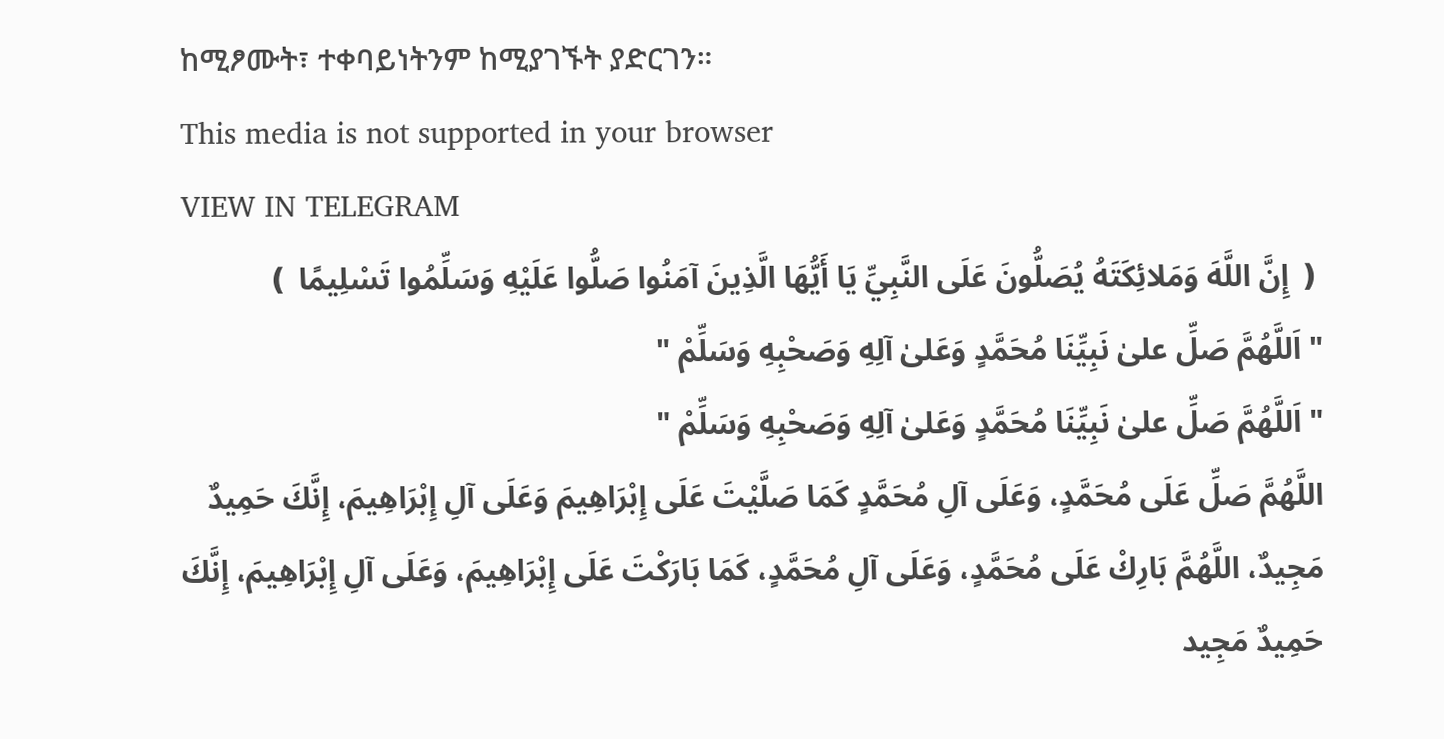ከሚፆሙት፣ ተቀባይነትንም ከሚያገኙት ያድርገን።
This media is not supported in your browser
VIEW IN TELEGRAM
❪ إِنَّ اللَّهَ وَمَلائِكَتَهُ يُصَلُّونَ عَلَى النَّبِيِّ يَا أَيُّهَا الَّذِينَ آمَنُوا صَلُّوا عَلَيْهِ وَسَلِّمُوا تَسْلِيمًا ❫
" اَللَّهُمَّ صَلِّ علىٰ نَبِيِّنَا مُحَمَّدٍ وَعَلىٰ آلِهِ وَصَحْبِهِ وَسَلِّمْ "
" اَللَّهُمَّ صَلِّ علىٰ نَبِيِّنَا مُحَمَّدٍ وَعَلىٰ آلِهِ وَصَحْبِهِ وَسَلِّمْ "
اللَّهُمَّ صَلِّ عَلَى مُحَمَّدٍ، وَعَلَى آلِ مُحَمَّدٍ كَمَا صَلَّيْتَ عَلَى إِبْرَاهِيمَ وَعَلَى آلِ إِبْرَاهِيمَ، إِنَّكَ حَمِيدٌ مَجِيدٌ، اللَّهُمَّ بَارِكْ عَلَى مُحَمَّدٍ، وَعَلَى آلِ مُحَمَّدٍ، كَمَا بَارَكْتَ عَلَى إِبْرَاهِيمَ، وَعَلَى آلِ إِبْرَاهِيمَ، إِنَّكَ حَمِيدٌ مَجِيد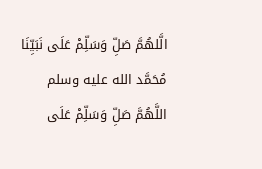الَّلهُمَّ صَلِّ وَسَلِّمْ عَلَى نَبَيِّنَا مُحَمَّد الله عليه وسلم
اللَّهُمَّ صَلِّ وَسَلِّمْ عَلَى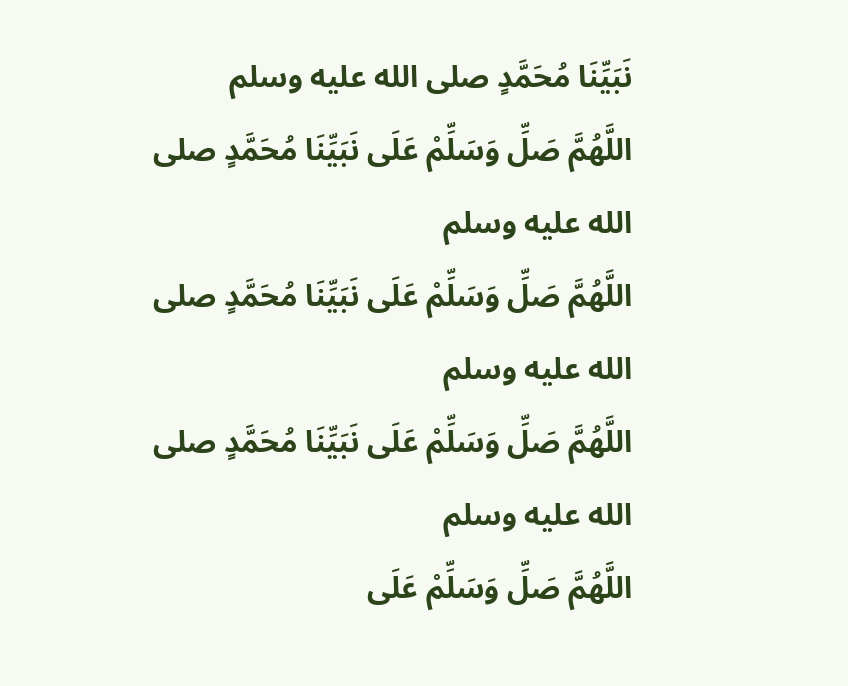نَبَيِّنَا مُحَمَّدٍ صلى الله عليه وسلم
اللَّهُمَّ صَلِّ وَسَلِّمْ عَلَى نَبَيِّنَا مُحَمَّدٍ صلى الله عليه وسلم
اللَّهُمَّ صَلِّ وَسَلِّمْ عَلَى نَبَيِّنَا مُحَمَّدٍ صلى الله عليه وسلم
اللَّهُمَّ صَلِّ وَسَلِّمْ عَلَى نَبَيِّنَا مُحَمَّدٍ صلى الله عليه وسلم
اللَّهُمَّ صَلِّ وَسَلِّمْ عَلَى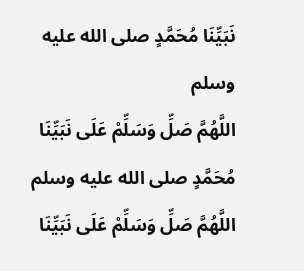نَبَيِّنَا مُحَمَّدٍ صلى الله عليه وسلم
اللَّهُمَّ صَلِّ وَسَلِّمْ عَلَى نَبَيِّنَا مُحَمَّدٍ صلى الله عليه وسلم
اللَّهُمَّ صَلِّ وَسَلِّمْ عَلَى نَبَيِّنَا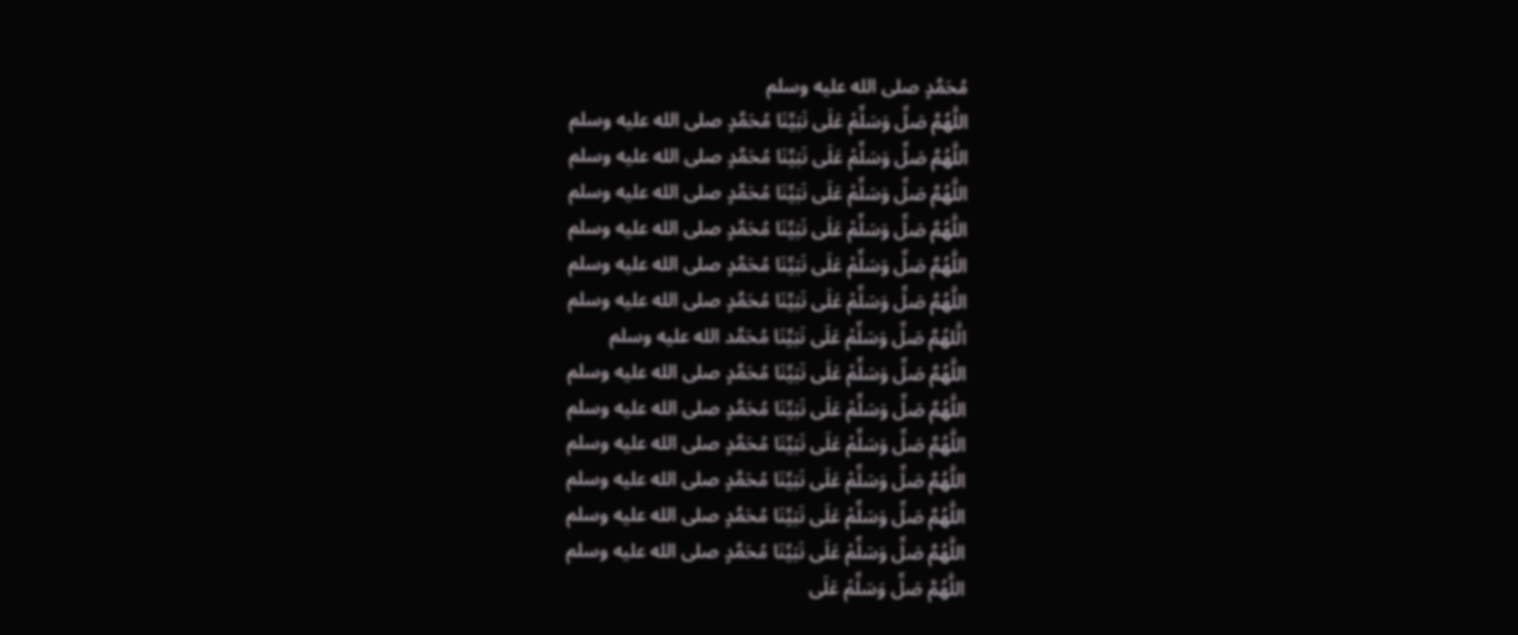مُحَمَّدٍ صلى الله عليه وسلم
اللَّهُمَّ صَلِّ وَسَلِّمْ عَلَى نَبَيِّنَا مُحَمَّدٍ صلى الله عليه وسلم
اللَّهُمَّ صَلِّ وَسَلِّمْ عَلَى نَبَيِّنَا مُحَمَّدٍ صلى الله عليه وسلم
اللَّهُمَّ صَلِّ وَسَلِّمْ عَلَى نَبَيِّنَا مُحَمَّدٍ صلى الله عليه وسلم
اللَّهُمَّ صَلِّ وَسَلِّمْ عَلَى نَبَيِّنَا مُحَمَّدٍ صلى الله عليه وسلم
اللَّهُمَّ صَلِّ وَسَلِّمْ عَلَى نَبَيِّنَا مُحَمَّدٍ صلى الله عليه وسلم
اللَّهُمَّ صَلِّ وَسَلِّمْ عَلَى نَبَيِّنَا مُحَمَّدٍ صلى الله عليه وسلم
الَّلهُمَّ صَلِّ وَسَلِّمْ عَلَى نَبَيِّنَا مُحَمَّد الله عليه وسلم
اللَّهُمَّ صَلِّ وَسَلِّمْ عَلَى نَبَيِّنَا مُحَمَّدٍ صلى الله عليه وسلم
اللَّهُمَّ صَلِّ وَسَلِّمْ عَلَى نَبَيِّنَا مُحَمَّدٍ صلى الله عليه وسلم
اللَّهُمَّ صَلِّ وَسَلِّمْ عَلَى نَبَيِّنَا مُحَمَّدٍ صلى الله عليه وسلم
اللَّهُمَّ صَلِّ وَسَلِّمْ عَلَى نَبَيِّنَا مُحَمَّدٍ صلى الله عليه وسلم
اللَّهُمَّ صَلِّ وَسَلِّمْ عَلَى نَبَيِّنَا مُحَمَّدٍ صلى الله عليه وسلم
اللَّهُمَّ صَلِّ وَسَلِّمْ عَلَى نَبَيِّنَا مُحَمَّدٍ صلى الله عليه وسلم
اللَّهُمَّ صَلِّ وَسَلِّمْ عَلَى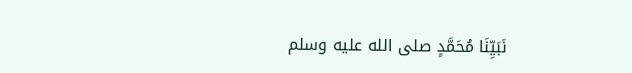نَبَيِّنَا مُحَمَّدٍ صلى الله عليه وسلم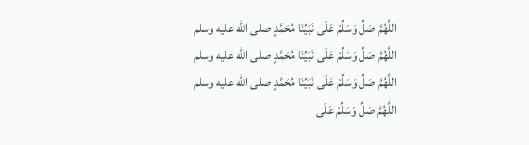اللَّهُمَّ صَلِّ وَسَلِّمْ عَلَى نَبَيِّنَا مُحَمَّدٍ صلى الله عليه وسلم
اللَّهُمَّ صَلِّ وَسَلِّمْ عَلَى نَبَيِّنَا مُحَمَّدٍ صلى الله عليه وسلم
اللَّهُمَّ صَلِّ وَسَلِّمْ عَلَى نَبَيِّنَا مُحَمَّدٍ صلى الله عليه وسلم
اللَّهُمَّ صَلِّ وَسَلِّمْ عَلَى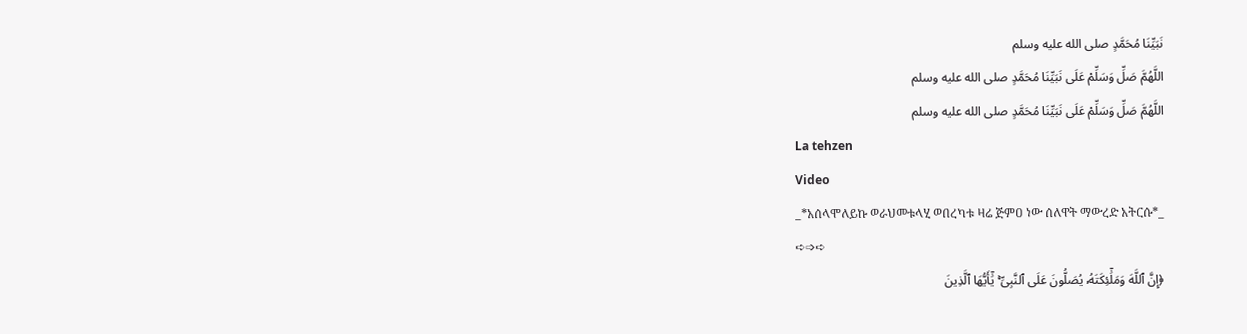نَبَيِّنَا مُحَمَّدٍ صلى الله عليه وسلم
اللَّهُمَّ صَلِّ وَسَلِّمْ عَلَى نَبَيِّنَا مُحَمَّدٍ صلى الله عليه وسلم
اللَّهُمَّ صَلِّ وَسَلِّمْ عَلَى نَبَيِّنَا مُحَمَّدٍ صلى الله عليه وسلم
La tehzen
Video
_*አሰላሞለይኩ ወራህመቱላሂ ወበረካቱ ዛሬ ጅምዐ ነው ሰለዋት ማውረድ አትርሱ*_
➪➩➪
﴿إِنَّ ٱللَّهَ وَمَلَٰٓئِكَتَهُۥ يُصَلُّونَ عَلَى ٱلنَّبِىِّ ۚ يَٰٓأَيُّهَا ٱلَّذِينَ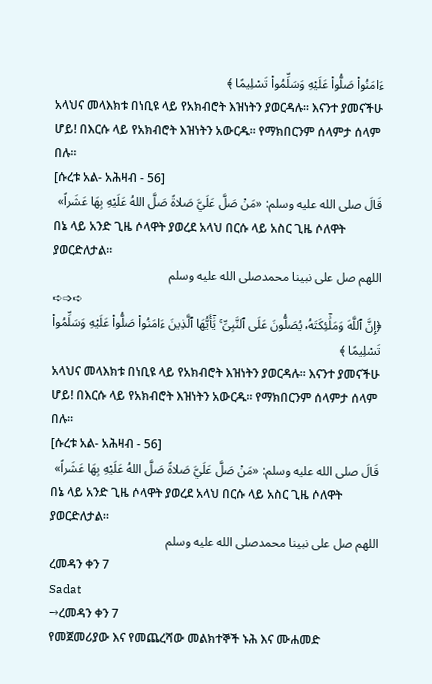ءَامَنُواْ صَلُّواْ عَلَيْهِ وَسَلِّمُواْ تَسْلِيمًا ﴾
አላህና መላእክቱ በነቢዩ ላይ የአክብሮት እዝነትን ያወርዳሉ፡፡ እናንተ ያመናችሁ ሆይ! በእርሱ ላይ የአክብሮት እዝነትን አውርዱ፡፡ የማክበርንም ሰላምታ ሰላም በሉ፡፡
[ሱረቱ አል- አሕዛብ - 56]
قَالَ صلى الله عليه وسلم: «مَنْ صَلَّ عَلَيَّ صَلاةً صَلَّ اللهُ عَلَيْهِ بِهَا عَشَراً»
በኔ ላይ አንድ ጊዜ ሶላዋት ያወረደ አላህ በርሱ ላይ አስር ጊዜ ሶለዋት ያወርድለታል።
اللهم صل على نبينا محمدصلى الله عليه وسلم
➪➩➪
﴿إِنَّ ٱللَّهَ وَمَلَٰٓئِكَتَهُۥ يُصَلُّونَ عَلَى ٱلنَّبِىِّ ۚ يَٰٓأَيُّهَا ٱلَّذِينَ ءَامَنُواْ صَلُّواْ عَلَيْهِ وَسَلِّمُواْ تَسْلِيمًا ﴾
አላህና መላእክቱ በነቢዩ ላይ የአክብሮት እዝነትን ያወርዳሉ፡፡ እናንተ ያመናችሁ ሆይ! በእርሱ ላይ የአክብሮት እዝነትን አውርዱ፡፡ የማክበርንም ሰላምታ ሰላም በሉ፡፡
[ሱረቱ አል- አሕዛብ - 56]
قَالَ صلى الله عليه وسلم: «مَنْ صَلَّ عَلَيَّ صَلاةً صَلَّ اللهُ عَلَيْهِ بِهَا عَشَراً»
በኔ ላይ አንድ ጊዜ ሶላዋት ያወረደ አላህ በርሱ ላይ አስር ጊዜ ሶለዋት ያወርድለታል።
اللهم صل على نبينا محمدصلى الله عليه وسلم
ረመዳን ቀን 7
Sadat
→ረመዳን ቀን 7
የመጀመሪያው እና የመጨረሻው መልክተኞች ኑሕ እና ሙሐመድ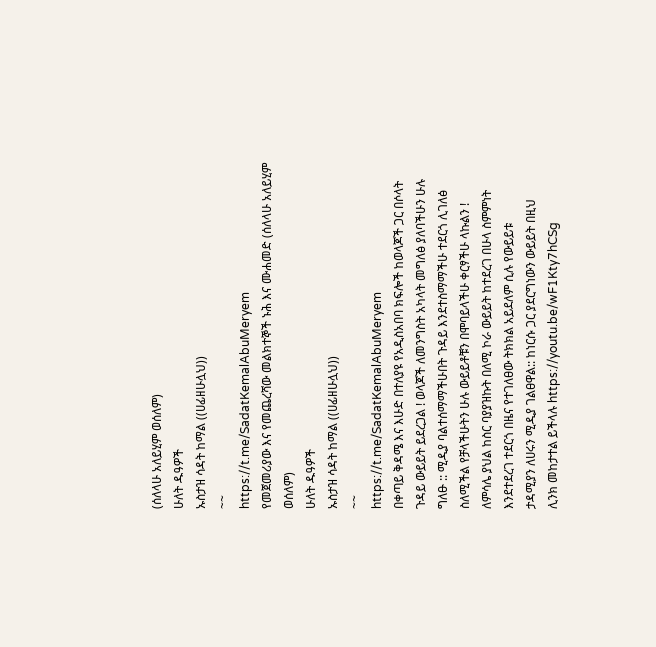(ሰለላሁ አለይሂም ወሰለም)
ሁለት ዱዓዎች
ኡስታዝ ሳዳት ከማል ((ሀፊዘሁሏህ))
~~
https://t.me/SadatKemalAbuMeryem
የመጀመሪያው እና የመጨረሻው መልክተኞች ኑሕ እና ሙሐመድ (ሰለላሁ አለይሂም ወሰለም)
ሁለት ዱዓዎች
ኡስታዝ ሳዳት ከማል ((ሀፊዘሁሏህ))
~~
https://t.me/SadatKemalAbuMeryem
በቀጣይ ቅዳሜ እና እሁድ በተለያዩ የአዲስአበባ ክፍሎች ከወላጆች ጋር በሶላት
ጉዳይ ውይይት ይደረጋል ! ወላጆች ለመንግስት አካላት መግለፅ ያለባችሁን ሁሉ
ግለፁ :: ሚዲያ ባልተሰማማችሁበት ጉዳይ እንደተስማማችሁ ተደርጎ ሊገለፅ
ስለሚችል የቻላችሁትን ሁሉ ውይይቶቹን በሞባይላችሁ ቀርፃችሁ ላኩልን !
ለምሳሌ ያህል ከስር ባያያዝኩት በለሚ ኮራ ውይይት ከተደረገ በሁላ ስምምነት
እንደተደረገ ተደርጎ በዜና የተገለፀው ትክክል አይደለም ሲሉ የውይይቱ
ታዳሚያን ለሀሩን ሚዲያ ገልፀዋል:: ከነርሱ ጋር ያደርግነውን ውይይት በዚህ
ሊንክ መከታተል ይችላሉ https://youtu.be/wF1Kty7hCSg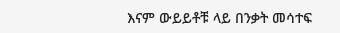እናም ውይይቶቹ ላይ በንቃት መሳተፍ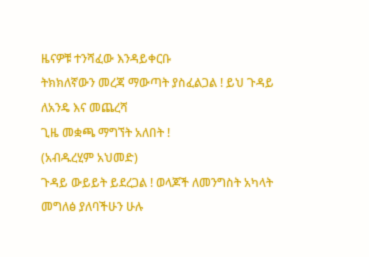ዜናዎቹ ተንሻፈው እንዳይቀርቡ
ትክክለኛውን መረጃ ማውጣት ያስፈልጋል ! ይህ ጉዳይ ለአንዴ እና መጨረሻ
ጊዜ መቋጫ ማግኘት አለበት !
(አብዱረሂም አህመድ)
ጉዳይ ውይይት ይደረጋል ! ወላጆች ለመንግስት አካላት መግለፅ ያለባችሁን ሁሉ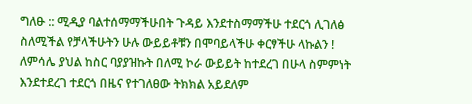ግለፁ :: ሚዲያ ባልተሰማማችሁበት ጉዳይ እንደተስማማችሁ ተደርጎ ሊገለፅ
ስለሚችል የቻላችሁትን ሁሉ ውይይቶቹን በሞባይላችሁ ቀርፃችሁ ላኩልን !
ለምሳሌ ያህል ከስር ባያያዝኩት በለሚ ኮራ ውይይት ከተደረገ በሁላ ስምምነት
እንደተደረገ ተደርጎ በዜና የተገለፀው ትክክል አይደለም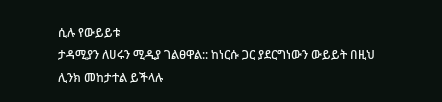ሲሉ የውይይቱ
ታዳሚያን ለሀሩን ሚዲያ ገልፀዋል:: ከነርሱ ጋር ያደርግነውን ውይይት በዚህ
ሊንክ መከታተል ይችላሉ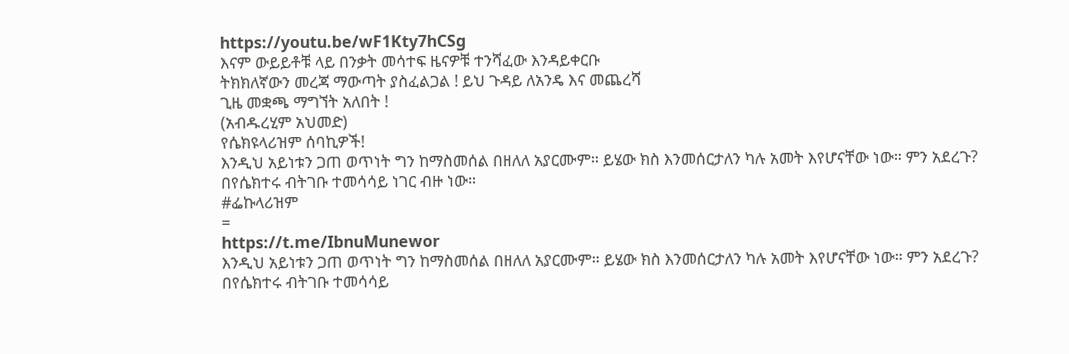https://youtu.be/wF1Kty7hCSg
እናም ውይይቶቹ ላይ በንቃት መሳተፍ ዜናዎቹ ተንሻፈው እንዳይቀርቡ
ትክክለኛውን መረጃ ማውጣት ያስፈልጋል ! ይህ ጉዳይ ለአንዴ እና መጨረሻ
ጊዜ መቋጫ ማግኘት አለበት !
(አብዱረሂም አህመድ)
የሴክዩላሪዝም ሰባኪዎች!
እንዲህ አይነቱን ጋጠ ወጥነት ግን ከማስመሰል በዘለለ አያርሙም። ይሄው ክስ እንመሰርታለን ካሉ አመት እየሆናቸው ነው። ምን አደረጉ? በየሴክተሩ ብትገቡ ተመሳሳይ ነገር ብዙ ነው።
#ፌኩላሪዝም
=
https://t.me/IbnuMunewor
እንዲህ አይነቱን ጋጠ ወጥነት ግን ከማስመሰል በዘለለ አያርሙም። ይሄው ክስ እንመሰርታለን ካሉ አመት እየሆናቸው ነው። ምን አደረጉ? በየሴክተሩ ብትገቡ ተመሳሳይ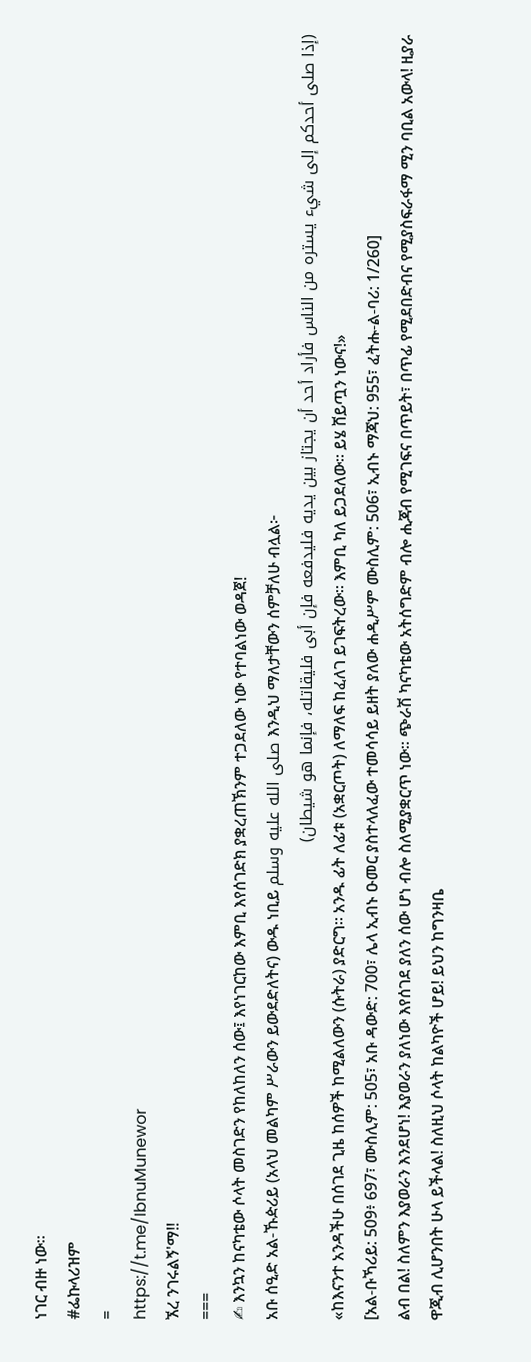ነገር ብዙ ነው።
#ፌኩላሪዝም
=
https://t.me/IbnuMunewor
ኧረ ንገሩልኝ'ማ‼
===
✍ እንኳን ከናካቴው ሶላት መስገድን የከለከለን ሰው፤ እየነገርከው እምቢ እየሰገድክ ያቋረጠኽንም ተጋደለው ነው የተባልነው ወዳጀ!
አቡ ሰዒድ አል-ኹዽሪይ (አላህ መልካም ሥራውን ይውደድለትና) ውዱ ነቢይ صلى الله عليه وسلم እንዲህ ማለታቸውን ሰምቻለሁ ብሏል፦
(إذا صلى أحدكم إلى شيء يستره من الناس فأراد أحد أن يجتاز بين يديه فليدفعه فإن أبى فليقاتله، فإنما هو شيطان)
«ከእናንተ አንዳችሁ በሰገደ ጊዜ ከሰዎች ከሚልለውን (ሱትራ) ያድርግ። አንዱ ፊት ለፊቱ (አቋርጦት) ለማለፍ ከፈለገ ይገፍትረው። እምቢ ካለ ይጋደለው። ይሄ ሸይጧን ነውና!»
[አል-ቡኻሪይ: 509፥ 697፣ ሙስሊም: 505፣ አቡ ዳውድ: 700፣ ሌላ ኢብኑ ዑመር ያስተላለፈው ተመሳሳይ ይዘት ያለው ሐዲሥም ሙስሊም: 506፣ ኢብኑ ማጃህ: 955፣ ፈትሑ-ል-ባሪ: 1/260]
ልብ በል! ስለምን እያወራን እንደሆነ! እያወራን ያለነው እየሰገደ ያለን ሰው ሆነ ብሎ ስለሚያቋርጥ ነው። ጭራሽ ካናካቴው አትሰግድም ብሎ ሒጃብ የሚገፍና በጥይት፣ በጥፊ የሚደበድብና የሚያስፍራፋማ ሚን ባቢል አውላ! ዚያራ ዋጂብ ሊሆንበት ሁላ ይችላል! ስለዚህ ሶላት ከልካዮች ሆይ! ይህን ከግንዛቤ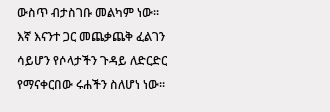ውስጥ ብታስገቡ መልካም ነው።
እኛ እናንተ ጋር መጨቃጨቅ ፈልገን ሳይሆን የሶላታችን ጉዳይ ለድርድር የማናቀርበው ሩሐችን ስለሆነ ነው።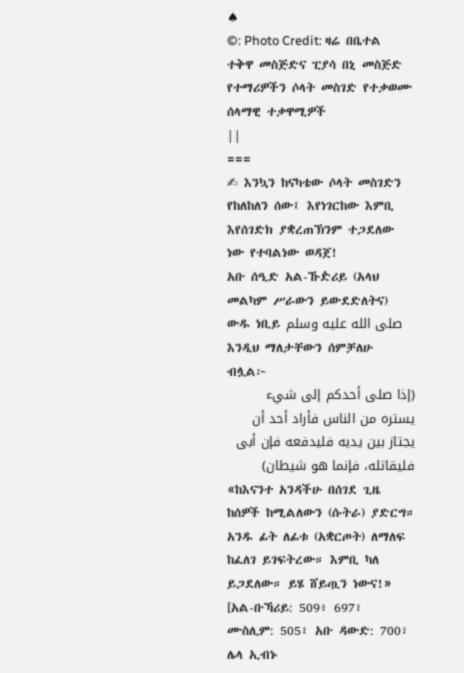♠
©: Photo Credit: ዛሬ በቤተል ተቅዋ መስጅድና ፒያሳ በኒ መስጅድ የተማሪዎችን ሶላት መስገድ የተቃወሙ ሰላማዊ ተቃዋሚዎች
||
===
✍ እንኳን ከናካቴው ሶላት መስገድን የከለከለን ሰው፤ እየነገርከው እምቢ እየሰገድክ ያቋረጠኽንም ተጋደለው ነው የተባልነው ወዳጀ!
አቡ ሰዒድ አል-ኹዽሪይ (አላህ መልካም ሥራውን ይውደድለትና) ውዱ ነቢይ صلى الله عليه وسلم እንዲህ ማለታቸውን ሰምቻለሁ ብሏል፦
(إذا صلى أحدكم إلى شيء يستره من الناس فأراد أحد أن يجتاز بين يديه فليدفعه فإن أبى فليقاتله، فإنما هو شيطان)
«ከእናንተ አንዳችሁ በሰገደ ጊዜ ከሰዎች ከሚልለውን (ሱትራ) ያድርግ። አንዱ ፊት ለፊቱ (አቋርጦት) ለማለፍ ከፈለገ ይገፍትረው። እምቢ ካለ ይጋደለው። ይሄ ሸይጧን ነውና!»
[አል-ቡኻሪይ: 509፥ 697፣ ሙስሊም: 505፣ አቡ ዳውድ: 700፣ ሌላ ኢብኑ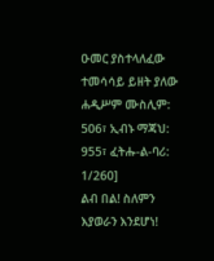ዑመር ያስተላለፈው ተመሳሳይ ይዘት ያለው ሐዲሥም ሙስሊም: 506፣ ኢብኑ ማጃህ: 955፣ ፈትሑ-ል-ባሪ: 1/260]
ልብ በል! ስለምን እያወራን እንደሆነ!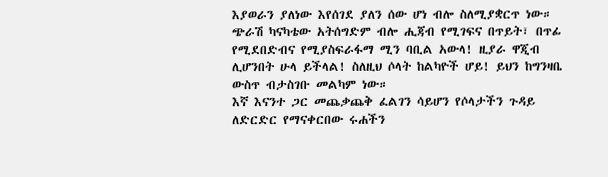እያወራን ያለነው እየሰገደ ያለን ሰው ሆነ ብሎ ስለሚያቋርጥ ነው። ጭራሽ ካናካቴው አትሰግድም ብሎ ሒጃብ የሚገፍና በጥይት፣ በጥፊ የሚደበድብና የሚያስፍራፋማ ሚን ባቢል አውላ! ዚያራ ዋጂብ ሊሆንበት ሁላ ይችላል! ስለዚህ ሶላት ከልካዮች ሆይ! ይህን ከግንዛቤ ውስጥ ብታስገቡ መልካም ነው።
እኛ እናንተ ጋር መጨቃጨቅ ፈልገን ሳይሆን የሶላታችን ጉዳይ ለድርድር የማናቀርበው ሩሐችን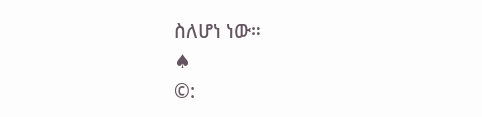ስለሆነ ነው።
♠
©: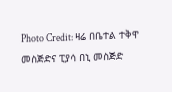Photo Credit: ዛሬ በቤተል ተቅዋ መስጅድና ፒያሳ በኒ መስጅድ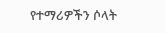የተማሪዎችን ሶላት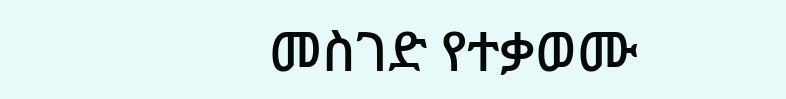መስገድ የተቃወሙ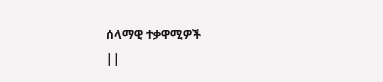ሰላማዊ ተቃዋሚዎች
||